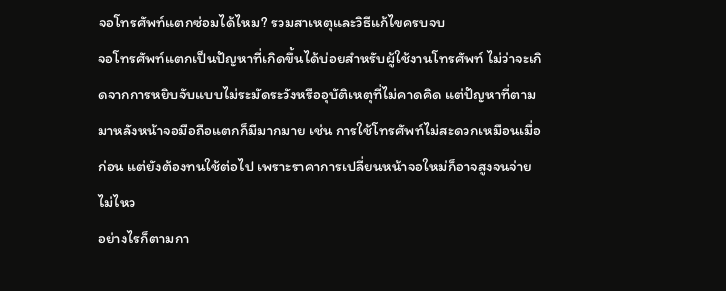จอโทรศัพท์แตกซ่อมได้ไหม? รวมสาเหตุและวิธีแก้ไขครบจบ
จอโทรศัพท์แตกเป็นปัญหาที่เกิดขึ้นได้บ่อยสำหรับผู้ใช้งานโทรศัพท์ ไม่ว่าจะเกิดจากการหยิบจับแบบไม่ระมัดระวังหรืออุบัติเหตุที่ไม่คาดคิด แต่ปัญหาที่ตามมาหลังหน้าจอมือถือแตกก็มีมากมาย เช่น การใช้โทรศัพท์ไม่สะดวกเหมือนเมื่อก่อน แต่ยังต้องทนใช้ต่อไป เพราะราคาการเปลี่ยนหน้าจอใหม่ก็อาจสูงจนจ่ายไม่ไหว
อย่างไรก็ตามกา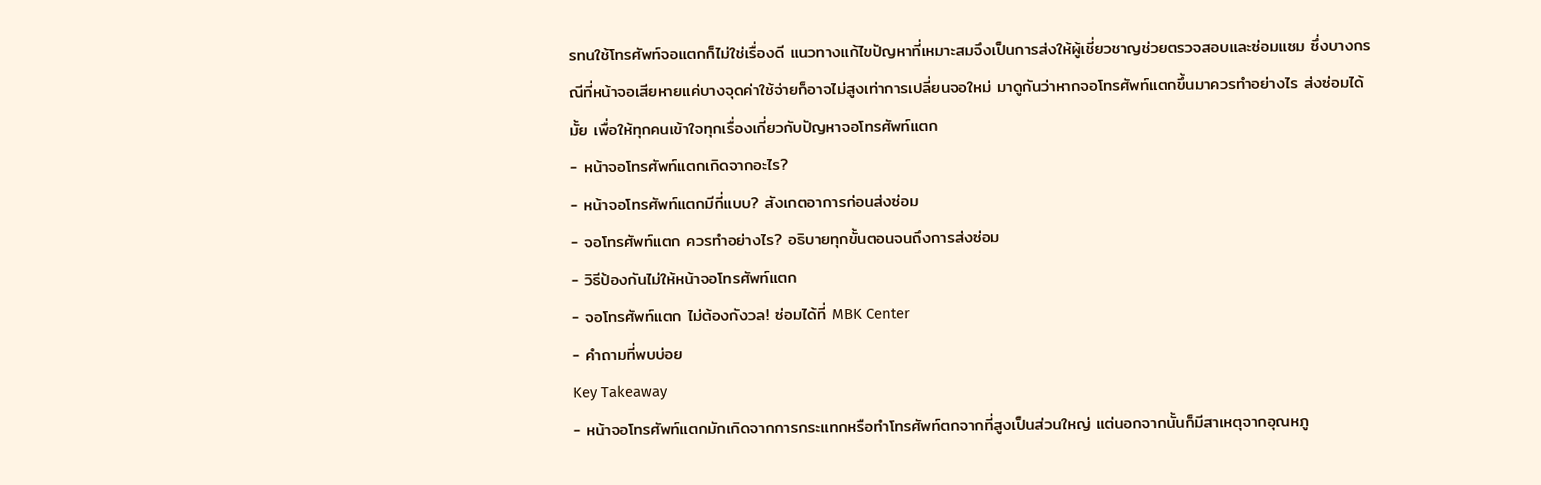รทนใช้โทรศัพท์จอแตกก็ไม่ใช่เรื่องดี แนวทางแก้ไขปัญหาที่เหมาะสมจึงเป็นการส่งให้ผู้เชี่ยวชาญช่วยตรวจสอบและซ่อมแซม ซึ่งบางกรณีที่หน้าจอเสียหายแค่บางจุดค่าใช้จ่ายก็อาจไม่สูงเท่าการเปลี่ยนจอใหม่ มาดูกันว่าหากจอโทรศัพท์แตกขึ้นมาควรทำอย่างไร ส่งซ่อมได้มั้ย เพื่อให้ทุกคนเข้าใจทุกเรื่องเกี่ยวกับปัญหาจอโทรศัพท์แตก
- หน้าจอโทรศัพท์แตกเกิดจากอะไร?
- หน้าจอโทรศัพท์แตกมีกี่แบบ? สังเกตอาการก่อนส่งซ่อม
- จอโทรศัพท์แตก ควรทำอย่างไร? อธิบายทุกขั้นตอนจนถึงการส่งซ่อม
- วิธีป้องกันไม่ให้หน้าจอโทรศัพท์แตก
- จอโทรศัพท์แตก ไม่ต้องกังวล! ซ่อมได้ที่ MBK Center
- คำถามที่พบบ่อย
Key Takeaway
- หน้าจอโทรศัพท์แตกมักเกิดจากการกระแทกหรือทำโทรศัพท์ตกจากที่สูงเป็นส่วนใหญ่ แต่นอกจากนั้นก็มีสาเหตุจากอุณหภู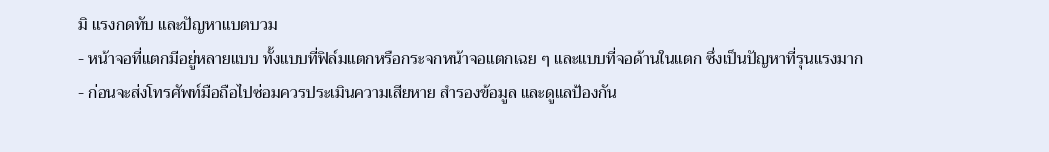มิ แรงกดทับ และปัญหาแบตบวม
- หน้าจอที่แตกมีอยู่หลายแบบ ทั้งแบบที่ฟิล์มแตกหรือกระจกหน้าจอแตกเฉย ๆ และแบบที่จอด้านในแตก ซึ่งเป็นปัญหาที่รุนแรงมาก
- ก่อนจะส่งโทรศัพท์มือถือไปซ่อมควรประเมินความเสียหาย สำรองข้อมูล และดูแลป้องกัน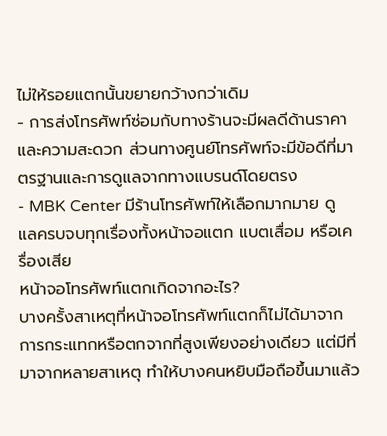ไม่ให้รอยแตกนั้นขยายกว้างกว่าเดิม
- การส่งโทรศัพท์ซ่อมกับทางร้านจะมีผลดีด้านราคาและความสะดวก ส่วนทางศูนย์โทรศัพท์จะมีข้อดีที่มาตรฐานและการดูแลจากทางแบรนด์โดยตรง
- MBK Center มีร้านโทรศัพท์ให้เลือกมากมาย ดูแลครบจบทุกเรื่องทั้งหน้าจอแตก แบตเสื่อม หรือเครื่องเสีย
หน้าจอโทรศัพท์แตกเกิดจากอะไร?
บางครั้งสาเหตุที่หน้าจอโทรศัพท์แตกก็ไม่ได้มาจากการกระแทกหรือตกจากที่สูงเพียงอย่างเดียว แต่มีที่มาจากหลายสาเหตุ ทำให้บางคนหยิบมือถือขึ้นมาแล้ว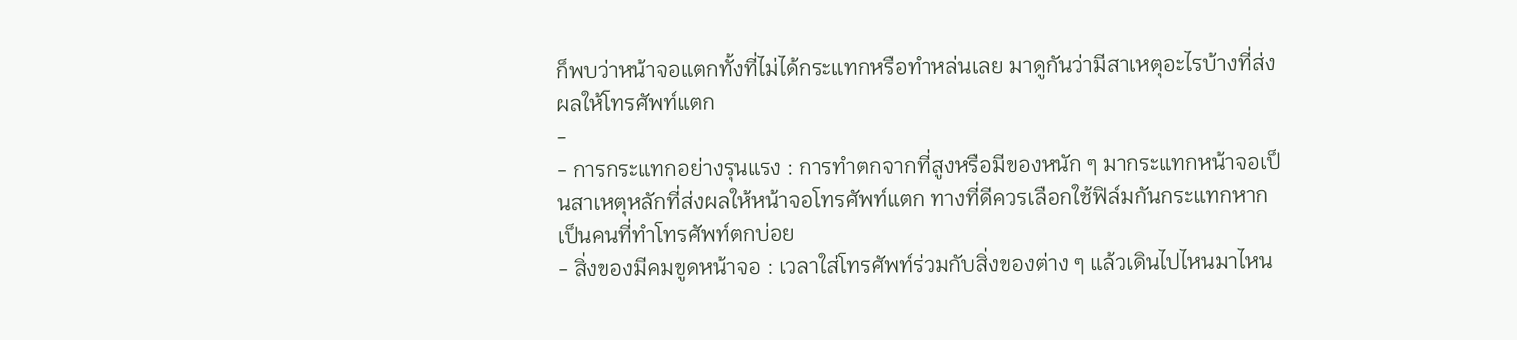ก็พบว่าหน้าจอแตกทั้งที่ไม่ได้กระแทกหรือทำหล่นเลย มาดูกันว่ามีสาเหตุอะไรบ้างที่ส่งผลให้โทรศัพท์แตก
-
- การกระแทกอย่างรุนแรง : การทำตกจากที่สูงหรือมีของหนัก ๆ มากระแทกหน้าจอเป็นสาเหตุหลักที่ส่งผลให้หน้าจอโทรศัพท์แตก ทางที่ดีควรเลือกใช้ฟิล์มกันกระแทกหากเป็นคนที่ทำโทรศัพท์ตกบ่อย
- สิ่งของมีคมขูดหน้าจอ : เวลาใส่โทรศัพท์ร่วมกับสิ่งของต่าง ๆ แล้วเดินไปไหนมาไหน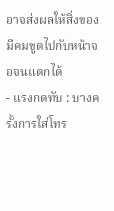อาจส่งผลให้สิ่งของมีคมขูดไปกับหน้าจอจนแตกได้
- แรงกดทับ : บางครั้งการใส่โทร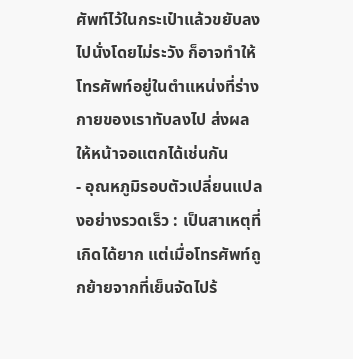ศัพท์ไว้ในกระเป๋าแล้วขยับลงไปนั่งโดยไม่ระวัง ก็อาจทำให้โทรศัพท์อยู่ในตำแหน่งที่ร่างกายของเราทับลงไป ส่งผลให้หน้าจอแตกได้เช่นกัน
- อุณหภูมิรอบตัวเปลี่ยนแปลงอย่างรวดเร็ว : เป็นสาเหตุที่เกิดได้ยาก แต่เมื่อโทรศัพท์ถูกย้ายจากที่เย็นจัดไปร้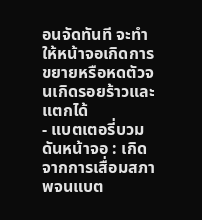อนจัดทันที จะทำให้หน้าจอเกิดการขยายหรือหดตัวจนเกิดรอยร้าวและแตกได้
- แบตเตอรี่บวมดันหน้าจอ : เกิดจากการเสื่อมสภาพจนแบต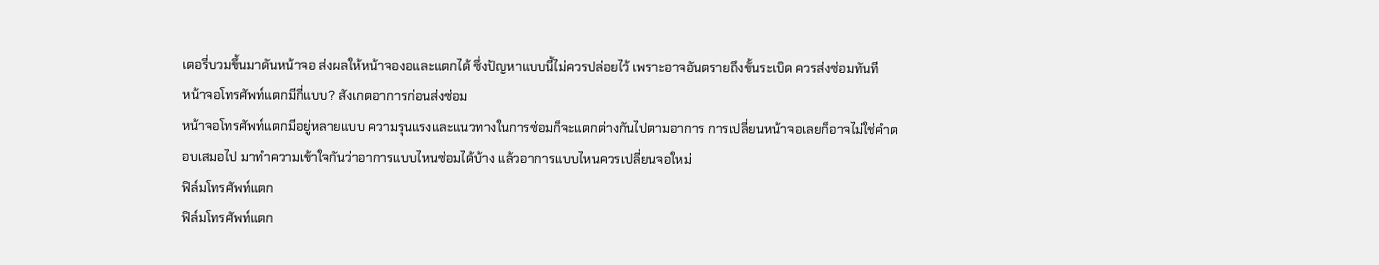เตอรี่บวมขึ้นมาดันหน้าจอ ส่งผลให้หน้าจองอและแตกได้ ซึ่งปัญหาแบบนี้ไม่ควรปล่อยไว้ เพราะอาจอันตรายถึงขั้นระเบิด ควรส่งซ่อมทันที
หน้าจอโทรศัพท์แตกมีกี่แบบ? สังเกตอาการก่อนส่งซ่อม
หน้าจอโทรศัพท์แตกมีอยู่หลายแบบ ความรุนแรงและแนวทางในการซ่อมก็จะแตกต่างกันไปตามอาการ การเปลี่ยนหน้าจอเลยก็อาจไม่ใช่คำตอบเสมอไป มาทำความเข้าใจกันว่าอาการแบบไหนซ่อมได้บ้าง แล้วอาการแบบไหนควรเปลี่ยนจอใหม่
ฟิล์มโทรศัพท์แตก
ฟิล์มโทรศัพท์แตก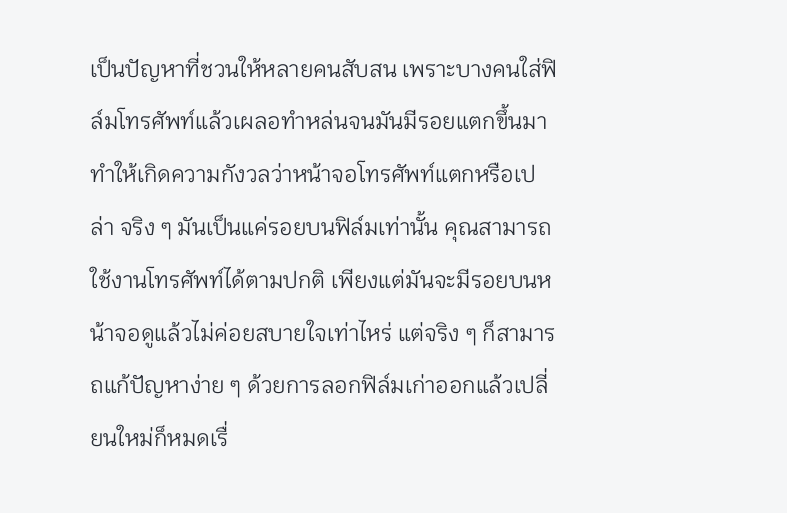เป็นปัญหาที่ชวนให้หลายคนสับสน เพราะบางคนใส่ฟิล์มโทรศัพท์แล้วเผลอทำหล่นจนมันมีรอยแตกขึ้นมา ทำให้เกิดความกังวลว่าหน้าจอโทรศัพท์แตกหรือเปล่า จริง ๆ มันเป็นแค่รอยบนฟิล์มเท่านั้น คุณสามารถใช้งานโทรศัพท์ได้ตามปกติ เพียงแต่มันจะมีรอยบนหน้าจอดูแล้วไม่ค่อยสบายใจเท่าไหร่ แต่จริง ๆ ก็สามารถแก้ปัญหาง่าย ๆ ด้วยการลอกฟิล์มเก่าออกแล้วเปลี่ยนใหม่ก็หมดเรื่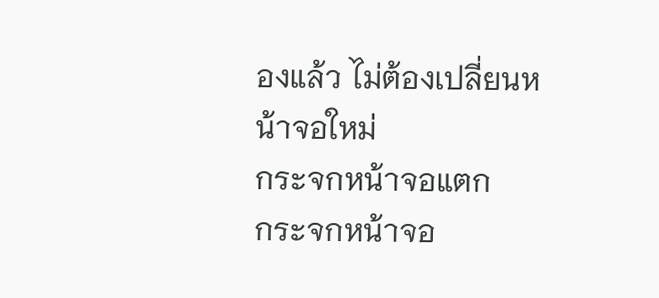องแล้ว ไม่ต้องเปลี่ยนหน้าจอใหม่
กระจกหน้าจอแตก
กระจกหน้าจอ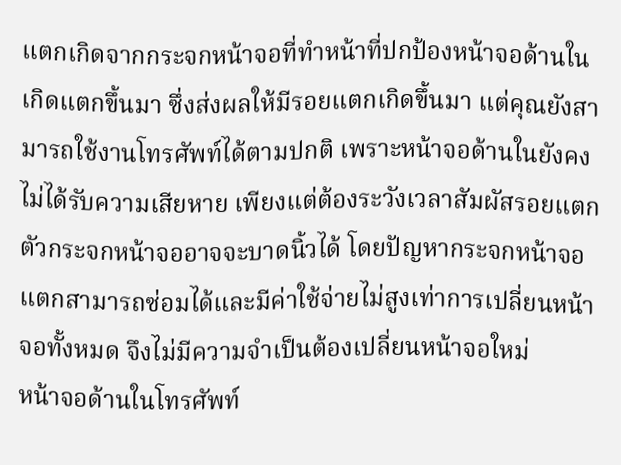แตกเกิดจากกระจกหน้าจอที่ทำหน้าที่ปกป้องหน้าจอด้านในเกิดแตกขึ้นมา ซึ่งส่งผลให้มีรอยแตกเกิดขึ้นมา แต่คุณยังสามารถใช้งานโทรศัพท์ได้ตามปกติ เพราะหน้าจอด้านในยังคงไม่ได้รับความเสียหาย เพียงแต่ต้องระวังเวลาสัมผัสรอยแตกตัวกระจกหน้าจออาจจะบาดนิ้วได้ โดยปัญหากระจกหน้าจอแตกสามารถซ่อมได้และมีค่าใช้จ่ายไม่สูงเท่าการเปลี่ยนหน้าจอทั้งหมด จึงไม่มีความจำเป็นต้องเปลี่ยนหน้าจอใหม่
หน้าจอด้านในโทรศัพท์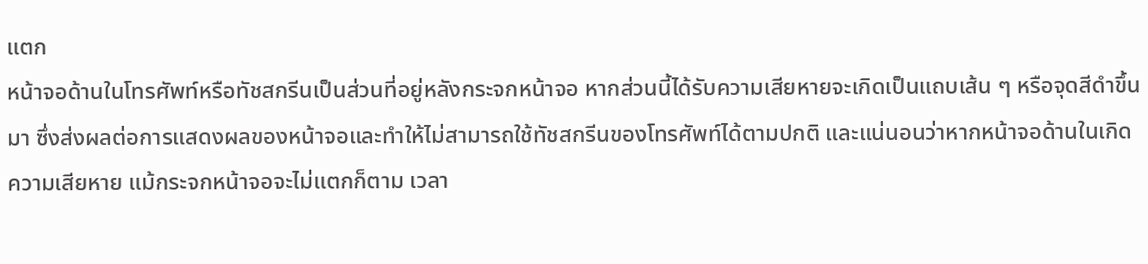แตก
หน้าจอด้านในโทรศัพท์หรือทัชสกรีนเป็นส่วนที่อยู่หลังกระจกหน้าจอ หากส่วนนี้ได้รับความเสียหายจะเกิดเป็นแถบเส้น ๆ หรือจุดสีดำขึ้นมา ซึ่งส่งผลต่อการแสดงผลของหน้าจอและทำให้ไม่สามารถใช้ทัชสกรีนของโทรศัพท์ได้ตามปกติ และแน่นอนว่าหากหน้าจอด้านในเกิดความเสียหาย แม้กระจกหน้าจอจะไม่แตกก็ตาม เวลา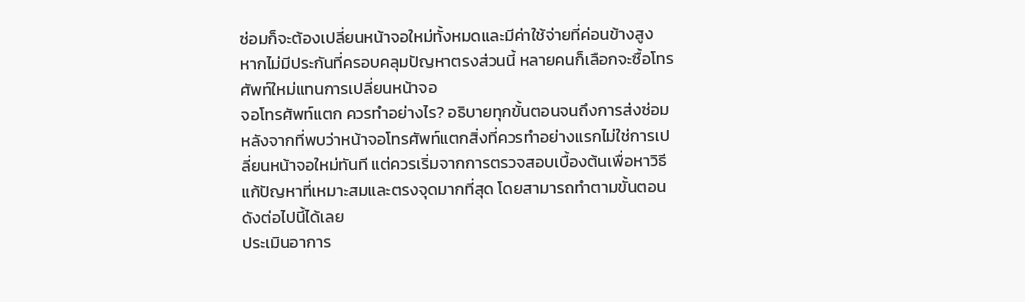ซ่อมก็จะต้องเปลี่ยนหน้าจอใหม่ทั้งหมดและมีค่าใช้จ่ายที่ค่อนข้างสูง หากไม่มีประกันที่ครอบคลุมปัญหาตรงส่วนนี้ หลายคนก็เลือกจะซื้อโทรศัพท์ใหม่แทนการเปลี่ยนหน้าจอ
จอโทรศัพท์แตก ควรทำอย่างไร? อธิบายทุกขั้นตอนจนถึงการส่งซ่อม
หลังจากที่พบว่าหน้าจอโทรศัพท์แตกสิ่งที่ควรทำอย่างแรกไม่ใช่การเปลี่ยนหน้าจอใหม่ทันที แต่ควรเริ่มจากการตรวจสอบเบื้องต้นเพื่อหาวิธีแก้ปัญหาที่เหมาะสมและตรงจุดมากที่สุด โดยสามารถทำตามขั้นตอนดังต่อไปนี้ได้เลย
ประเมินอาการ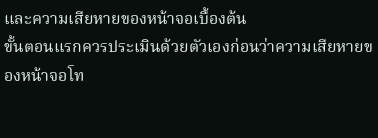และความเสียหายของหน้าจอเบื้องต้น
ขั้นตอนแรกควรประเมินด้วยตัวเองก่อนว่าความเสียหายของหน้าจอโท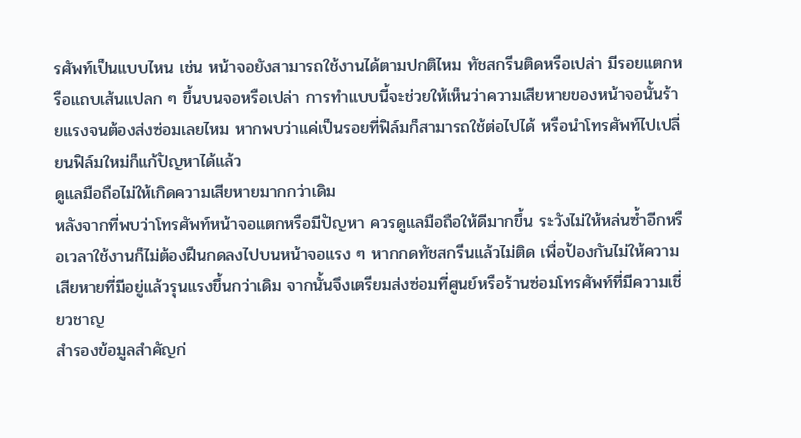รศัพท์เป็นแบบไหน เช่น หน้าจอยังสามารถใช้งานได้ตามปกติไหม ทัชสกรีนติดหรือเปล่า มีรอยแตกหรือแถบเส้นแปลก ๆ ขึ้นบนจอหรือเปล่า การทำแบบนี้จะช่วยให้เห็นว่าความเสียหายของหน้าจอนั้นร้ายแรงจนต้องส่งซ่อมเลยไหม หากพบว่าแค่เป็นรอยที่ฟิล์มก็สามารถใช้ต่อไปได้ หรือนำโทรศัพท์ไปเปลี่ยนฟิล์มใหม่ก็แก้ปัญหาได้แล้ว
ดูแลมือถือไม่ให้เกิดความเสียหายมากกว่าเดิม
หลังจากที่พบว่าโทรศัพท์หน้าจอแตกหรือมีปัญหา ควรดูแลมือถือให้ดีมากขึ้น ระวังไม่ให้หล่นซ้ำอีกหรือเวลาใช้งานก็ไม่ต้องฝืนกดลงไปบนหน้าจอแรง ๆ หากกดทัชสกรีนแล้วไม่ติด เพื่อป้องกันไม่ให้ความเสียหายที่มีอยู่แล้วรุนแรงขึ้นกว่าเดิม จากนั้นจึงเตรียมส่งซ่อมที่ศูนย์หรือร้านซ่อมโทรศัพท์ที่มีความเชี่ยวชาญ
สำรองข้อมูลสำคัญก่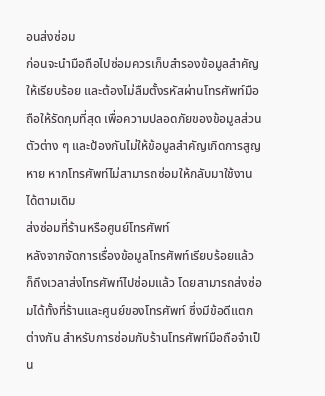อนส่งซ่อม
ก่อนจะนำมือถือไปซ่อมควรเก็บสำรองข้อมูลสำคัญให้เรียบร้อย และต้องไม่ลืมตั้งรหัสผ่านโทรศัพท์มือถือให้รัดกุมที่สุด เพื่อความปลอดภัยของข้อมูลส่วนตัวต่าง ๆ และป้องกันไม่ให้ข้อมูลสำคัญเกิดการสูญหาย หากโทรศัพท์ไม่สามารถซ่อมให้กลับมาใช้งานได้ตามเดิม
ส่งซ่อมที่ร้านหรือศูนย์โทรศัพท์
หลังจากจัดการเรื่องข้อมูลโทรศัพท์เรียบร้อยแล้ว ก็ถึงเวลาส่งโทรศัพท์ไปซ่อมแล้ว โดยสามารถส่งซ่อมได้ทั้งที่ร้านและศูนย์ของโทรศัพท์ ซึ่งมีข้อดีแตกต่างกัน สำหรับการซ่อมกับร้านโทรศัพท์มือถือจำเป็น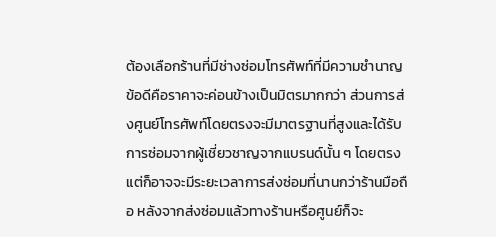ต้องเลือกร้านที่มีช่างซ่อมโทรศัพท์ที่มีความชำนาญ ข้อดีคือราคาจะค่อนข้างเป็นมิตรมากกว่า ส่วนการส่งศูนย์โทรศัพท์โดยตรงจะมีมาตรฐานที่สูงและได้รับการซ่อมจากผู้เชี่ยวชาญจากแบรนด์นั้น ๆ โดยตรง แต่ก็อาจจะมีระยะเวลาการส่งซ่อมที่นานกว่าร้านมือถือ หลังจากส่งซ่อมแล้วทางร้านหรือศูนย์ก็จะ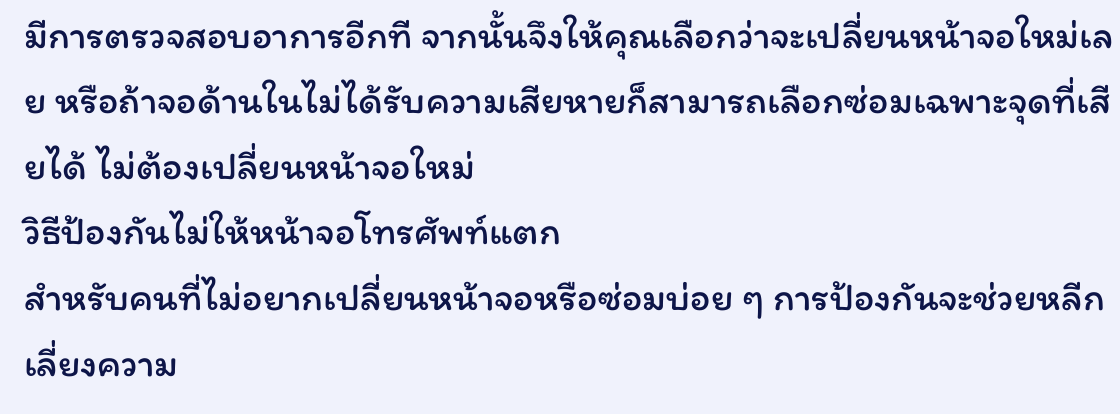มีการตรวจสอบอาการอีกที จากนั้นจึงให้คุณเลือกว่าจะเปลี่ยนหน้าจอใหม่เลย หรือถ้าจอด้านในไม่ได้รับความเสียหายก็สามารถเลือกซ่อมเฉพาะจุดที่เสียได้ ไม่ต้องเปลี่ยนหน้าจอใหม่
วิธีป้องกันไม่ให้หน้าจอโทรศัพท์แตก
สำหรับคนที่ไม่อยากเปลี่ยนหน้าจอหรือซ่อมบ่อย ๆ การป้องกันจะช่วยหลีกเลี่ยงความ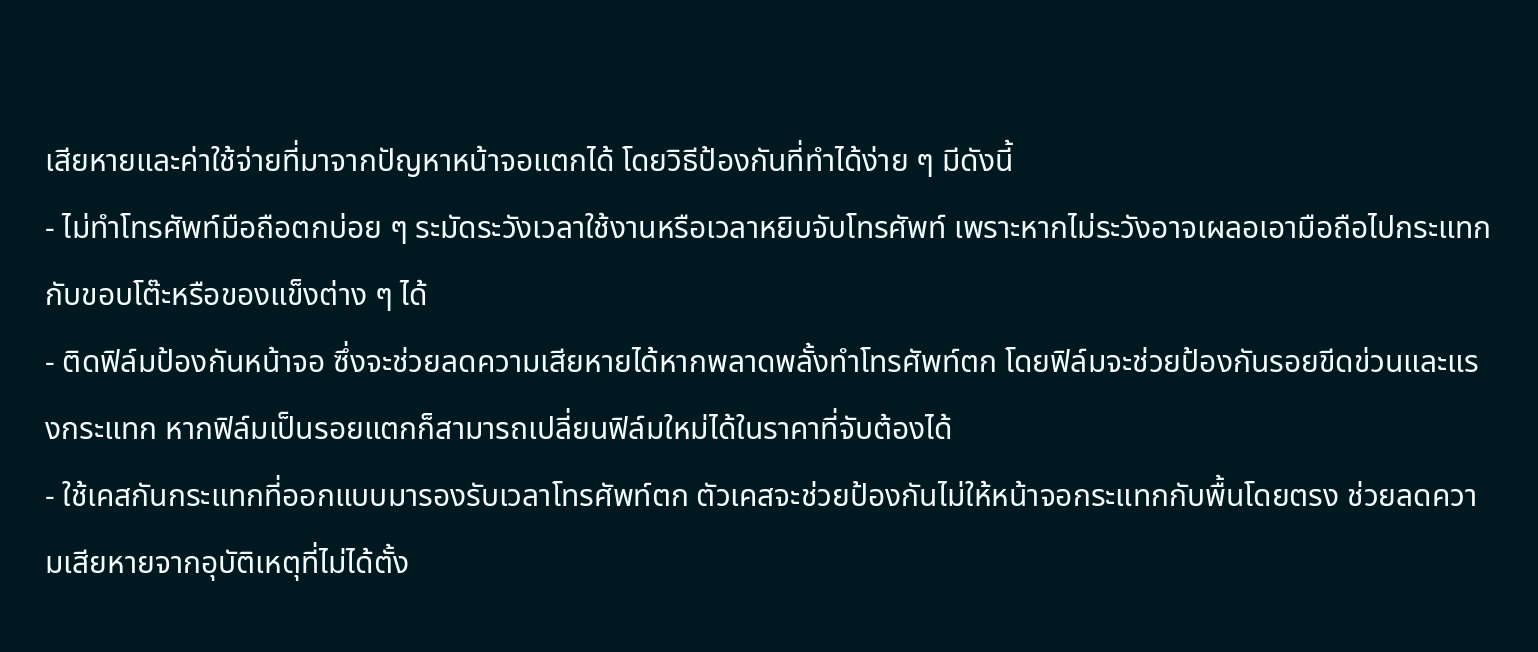เสียหายและค่าใช้จ่ายที่มาจากปัญหาหน้าจอแตกได้ โดยวิธีป้องกันที่ทำได้ง่าย ๆ มีดังนี้
- ไม่ทำโทรศัพท์มือถือตกบ่อย ๆ ระมัดระวังเวลาใช้งานหรือเวลาหยิบจับโทรศัพท์ เพราะหากไม่ระวังอาจเผลอเอามือถือไปกระแทกกับขอบโต๊ะหรือของแข็งต่าง ๆ ได้
- ติดฟิล์มป้องกันหน้าจอ ซึ่งจะช่วยลดความเสียหายได้หากพลาดพลั้งทำโทรศัพท์ตก โดยฟิล์มจะช่วยป้องกันรอยขีดข่วนและแรงกระแทก หากฟิล์มเป็นรอยแตกก็สามารถเปลี่ยนฟิล์มใหม่ได้ในราคาที่จับต้องได้
- ใช้เคสกันกระแทกที่ออกแบบมารองรับเวลาโทรศัพท์ตก ตัวเคสจะช่วยป้องกันไม่ให้หน้าจอกระแทกกับพื้นโดยตรง ช่วยลดความเสียหายจากอุบัติเหตุที่ไม่ได้ตั้ง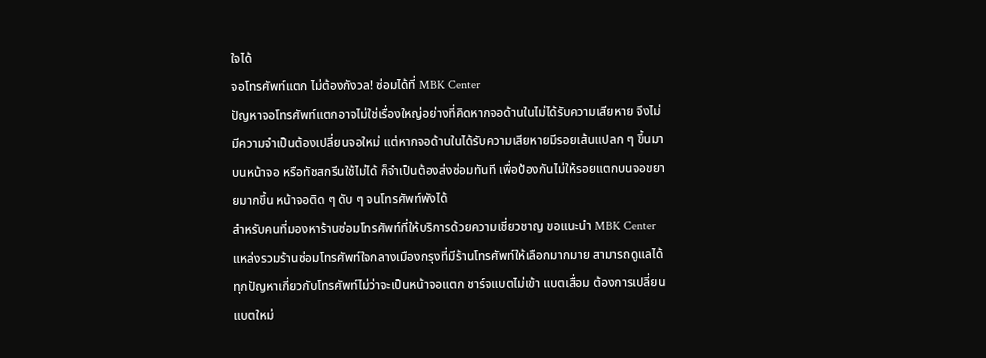ใจได้
จอโทรศัพท์แตก ไม่ต้องกังวล! ซ่อมได้ที่ MBK Center
ปัญหาจอโทรศัพท์แตกอาจไม่ใช่เรื่องใหญ่อย่างที่คิดหากจอด้านในไม่ได้รับความเสียหาย จึงไม่มีความจำเป็นต้องเปลี่ยนจอใหม่ แต่หากจอด้านในได้รับความเสียหายมีรอยเส้นแปลก ๆ ขึ้นมาบนหน้าจอ หรือทัชสกรีนใช้ไม่ได้ ก็จำเป็นต้องส่งซ่อมทันที เพื่อป้องกันไม่ให้รอยแตกบนจอขยายมากขึ้น หน้าจอติด ๆ ดับ ๆ จนโทรศัพท์พังได้
สำหรับคนที่มองหาร้านซ่อมโทรศัพท์ที่ให้บริการด้วยความเชี่ยวชาญ ขอแนะนำ MBK Center แหล่งรวมร้านซ่อมโทรศัพท์ใจกลางเมืองกรุงที่มีร้านโทรศัพท์ให้เลือกมากมาย สามารถดูแลได้ทุกปัญหาเกี่ยวกับโทรศัพท์ไม่ว่าจะเป็นหน้าจอแตก ชาร์จแบตไม่เข้า แบตเสื่อม ต้องการเปลี่ยนแบตใหม่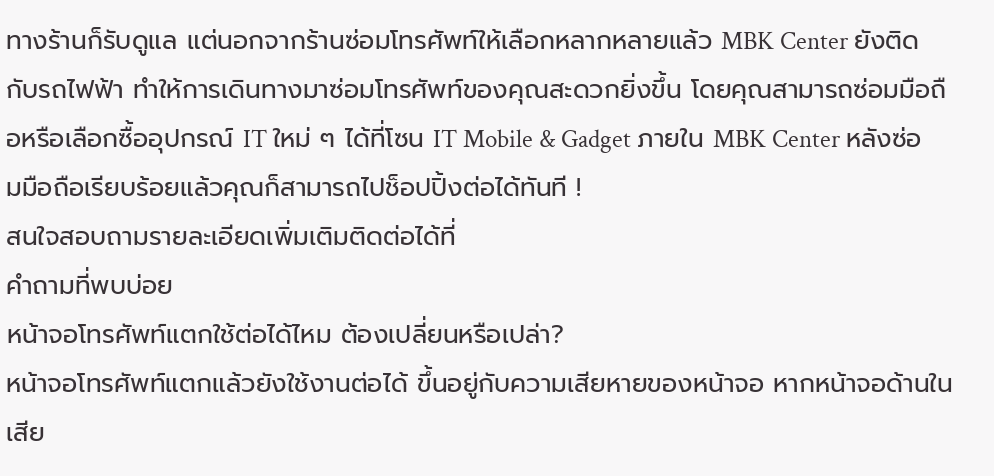ทางร้านก็รับดูแล แต่นอกจากร้านซ่อมโทรศัพท์ให้เลือกหลากหลายแล้ว MBK Center ยังติดกับรถไฟฟ้า ทำให้การเดินทางมาซ่อมโทรศัพท์ของคุณสะดวกยิ่งขึ้น โดยคุณสามารถซ่อมมือถือหรือเลือกซื้ออุปกรณ์ IT ใหม่ ๆ ได้ที่โซน IT Mobile & Gadget ภายใน MBK Center หลังซ่อมมือถือเรียบร้อยแล้วคุณก็สามารถไปช็อปปิ้งต่อได้ทันที !
สนใจสอบถามรายละเอียดเพิ่มเติมติดต่อได้ที่
คำถามที่พบบ่อย
หน้าจอโทรศัพท์แตกใช้ต่อได้ไหม ต้องเปลี่ยนหรือเปล่า?
หน้าจอโทรศัพท์แตกแล้วยังใช้งานต่อได้ ขึ้นอยู่กับความเสียหายของหน้าจอ หากหน้าจอด้านในเสีย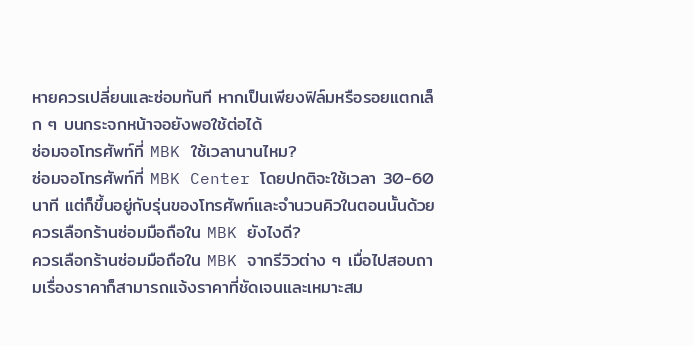หายควรเปลี่ยนและซ่อมทันที หากเป็นเพียงฟิล์มหรือรอยแตกเล็ก ๆ บนกระจกหน้าจอยังพอใช้ต่อได้
ซ่อมจอโทรศัพท์ที่ MBK ใช้เวลานานไหม?
ซ่อมจอโทรศัพท์ที่ MBK Center โดยปกติจะใช้เวลา 30-60 นาที แต่ก็ขึ้นอยู่กับรุ่นของโทรศัพท์และจำนวนคิวในตอนนั้นด้วย
ควรเลือกร้านซ่อมมือถือใน MBK ยังไงดี?
ควรเลือกร้านซ่อมมือถือใน MBK จากรีวิวต่าง ๆ เมื่อไปสอบถามเรื่องราคาก็สามารถแจ้งราคาที่ชัดเจนและเหมาะสม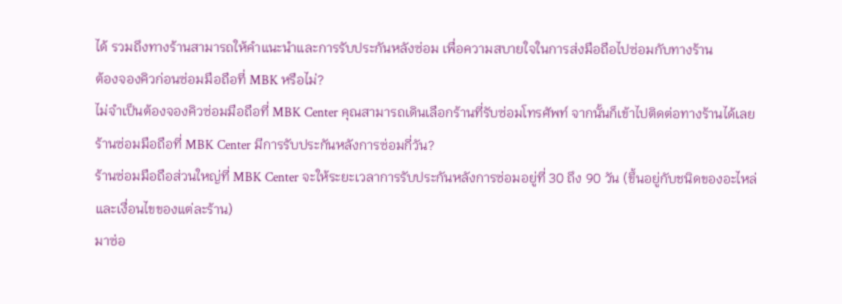ได้ รวมถึงทางร้านสามารถให้คำแนะนำและการรับประกันหลังซ่อม เพื่อความสบายใจในการส่งมือถือไปซ่อมกับทางร้าน
ต้องจองคิวก่อนซ่อมมือถือที่ MBK หรือไม่?
ไม่จำเป็นต้องจองคิวซ่อมมือถือที่ MBK Center คุณสามารถเดินเลือกร้านที่รับซ่อมโทรศัพท์ จากนั้นก็เข้าไปติดต่อทางร้านได้เลย
ร้านซ่อมมือถือที่ MBK Center มีการรับประกันหลังการซ่อมกี่วัน?
ร้านซ่อมมือถือส่วนใหญ่ที่ MBK Center จะให้ระยะเวลาการรับประกันหลังการซ่อมอยู่ที่ 30 ถึง 90 วัน (ขึ้นอยู่กับชนิดของอะไหล่และเงื่อนไขของแต่ละร้าน)
มาซ่อ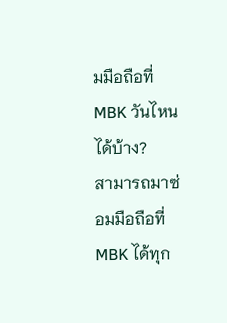มมือถือที่ MBK วันไหนได้บ้าง?
สามารถมาซ่อมมือถือที่ MBK ได้ทุก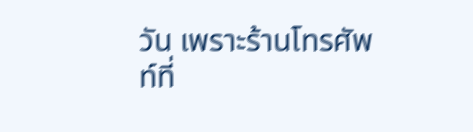วัน เพราะร้านโทรศัพท์ที่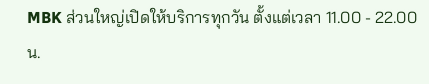MBK ส่วนใหญ่เปิดให้บริการทุกวัน ตั้งแต่เวลา 11.00 - 22.00 น.